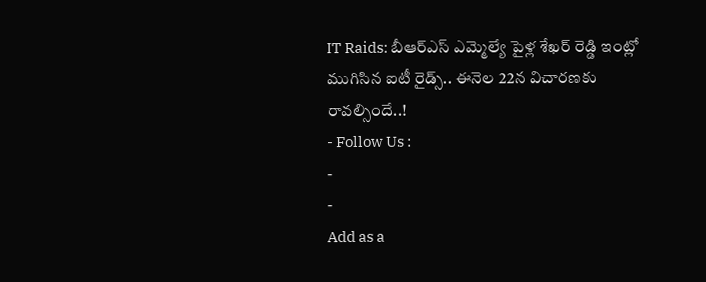IT Raids: బీఆర్ఎస్ ఎమ్మెల్యే పైళ్ల శేఖర్ రెడ్డి ఇంట్లో ముగిసిన ఐటీ రైడ్స్.. ఈనెల 22న విచారణకు రావల్సిందే..!
- Follow Us :
-
-
Add as a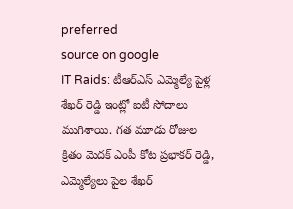preferred
source on google
IT Raids: టీఆర్ఎస్ ఎమ్మెల్యే పైళ్ల శేఖర్ రెడ్డి ఇంట్లో ఐటీ సోదాలు ముగిశాయి. గత మూడు రోజుల క్రితం మెదక్ ఎంపీ కోట ప్రభాకర్ రెడ్డి, ఎమ్మెల్యేలు పైల శేఖర్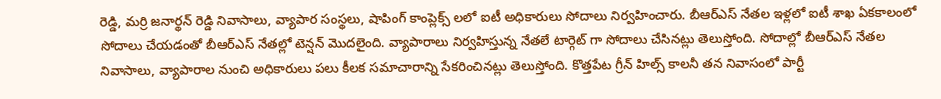రెడ్డి, మర్రి జనార్థన్ రెడ్డి నివాసాలు, వ్యాపార సంస్థలు, షాపింగ్ కాంప్లెక్స్ లలో ఐటీ అధికారులు సోదాలు నిర్వహించారు. బీఆర్ఎస్ నేతల ఇళ్లలో ఐటీ శాఖ ఏకకాలంలో సోదాలు చేయడంతో బీఆర్ఎస్ నేతల్లో టెన్షన్ మొదలైంది. వ్యాపారాలు నిర్వహిస్తున్న నేతలే టార్గెట్ గా సోదాలు చేసినట్లు తెలుస్తోంది. సోదాల్లో బీఆర్ఎస్ నేతల నివాసాలు, వ్యాపారాల నుంచి అధికారులు పలు కీలక సమాచారాన్ని సేకరించినట్లు తెలుస్తోంది. కొత్తపేట గ్రీన్ హిల్స్ కాలనీ తన నివాసంలో పార్టీ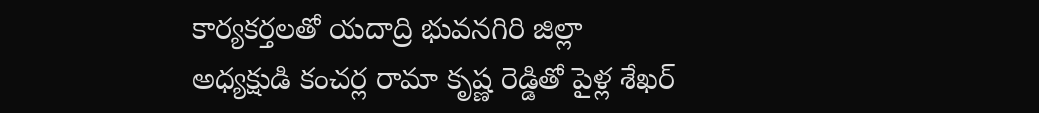కార్యకర్తలతో యదాద్రి భువనగిరి జిల్లా అధ్యక్షుడి కంచర్ల రామా కృష్ణ రెడ్డితో పైళ్ల శేఖర్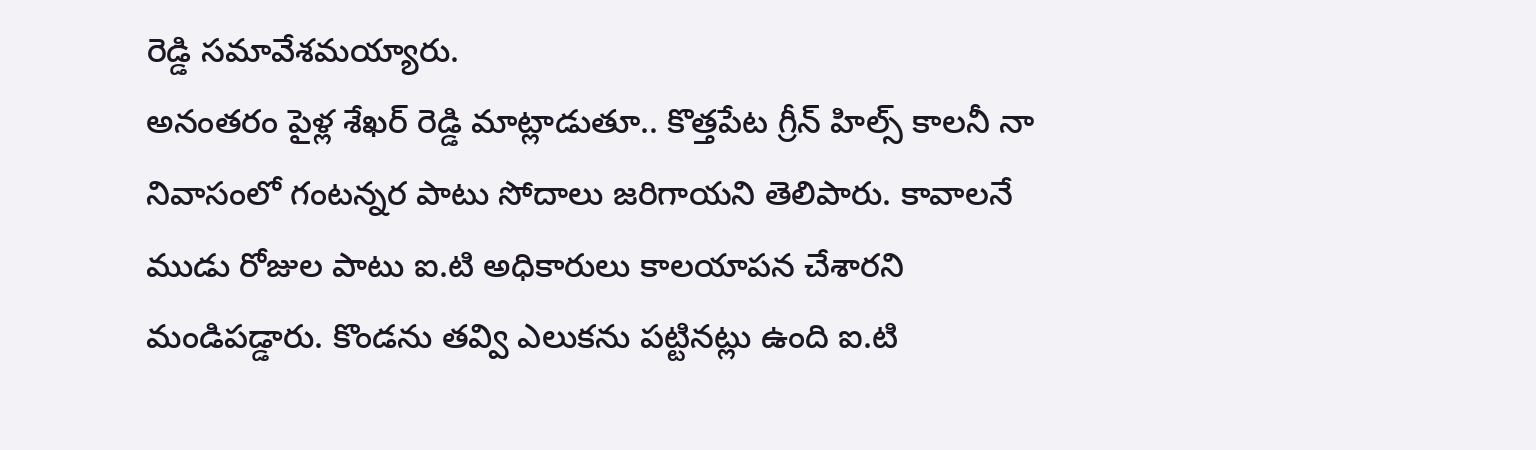రెడ్డి సమావేశమయ్యారు.
అనంతరం పైళ్ల శేఖర్ రెడ్డి మాట్లాడుతూ.. కొత్తపేట గ్రీన్ హిల్స్ కాలనీ నా నివాసంలో గంటన్నర పాటు సోదాలు జరిగాయని తెలిపారు. కావాలనే ముడు రోజుల పాటు ఐ.టి అధికారులు కాలయాపన చేశారని మండిపడ్డారు. కొండను తవ్వి ఎలుకను పట్టినట్లు ఉంది ఐ.టి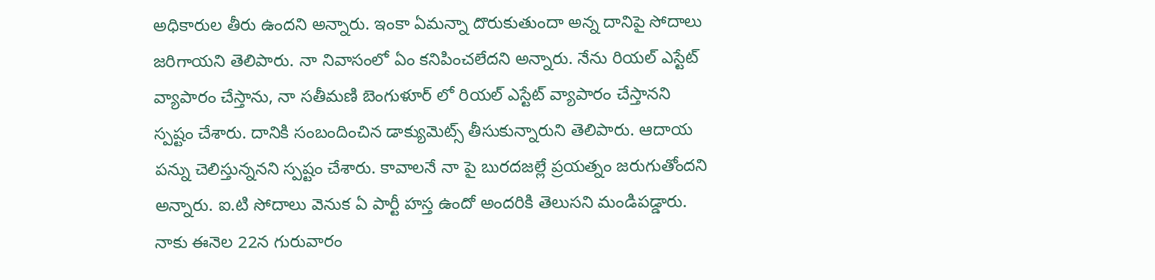అధికారుల తీరు ఉందని అన్నారు. ఇంకా ఏమన్నా దొరుకుతుందా అన్న దానిపై సోదాలు జరిగాయని తెలిపారు. నా నివాసంలో ఏం కనిపించలేదని అన్నారు. నేను రియల్ ఎస్టేట్ వ్యాపారం చేస్తాను, నా సతీమణి బెంగుళూర్ లో రియల్ ఎస్టేట్ వ్యాపారం చేస్తానని స్పష్టం చేశారు. దానికి సంబందించిన డాక్యుమెట్స్ తీసుకున్నారుని తెలిపారు. ఆదాయ పన్ను చెలిస్తున్ననని స్పష్టం చేశారు. కావాలనే నా పై బురదజల్లే ప్రయత్నం జరుగుతోందని అన్నారు. ఐ.టి సోదాలు వెనుక ఏ పార్టీ హస్త ఉందో అందరికి తెలుసని మండిపడ్డారు. నాకు ఈనెల 22న గురువారం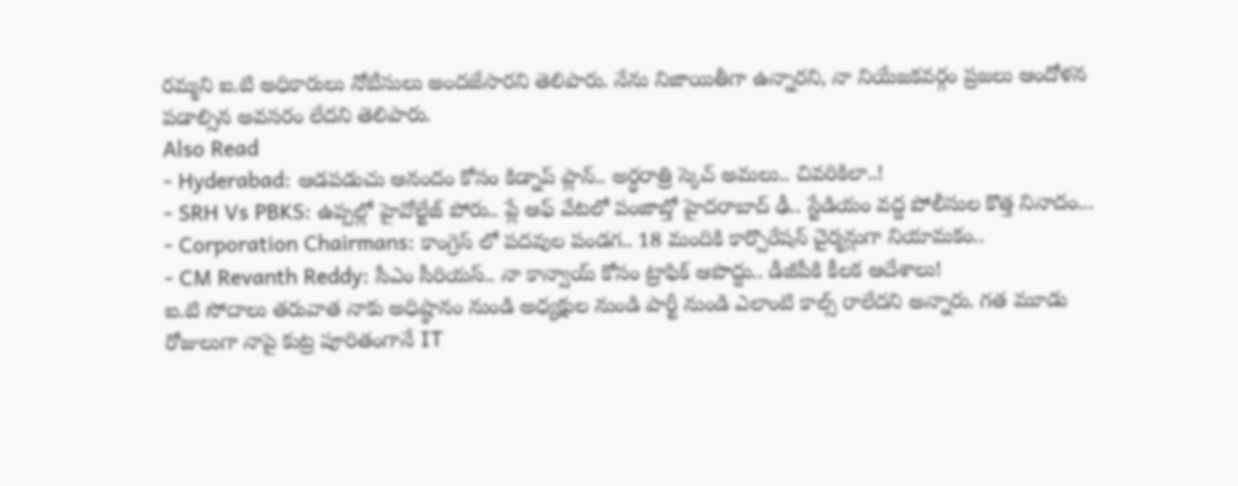రమ్మని ఐ.టి అధికారులు నోటీసులు అందజేసారని తెలిపారు. నేను నిజాయితీగా ఉన్నారని, నా నియేజకవర్గం ప్రజలు ఆందోళన పడాల్సిన అవసరం లేదని తెలిపారు.
Also Read
- Hyderabad: ఆడపడుచు ఆనందం కోసం కిడ్నాప్ ప్లాన్.. అర్ధరాత్రి స్కెచ్ అమలు.. చివరికిలా..!
- SRH Vs PBKS: ఉప్పల్లో హైవోల్టేజ్ పోరు.. ప్లే ఆఫ్ వేటలో పంజాబ్తో హైదరాబాద్ ఢీ.. స్టేడియం వద్ద పోలీసుల కొత్త నినాదం...
- Corporation Chairmans: కాంగ్రెస్ లో పదవుల పండగ.. 18 మందికి కార్పొరేషన్ చైర్మన్లుగా నియామకం..
- CM Revanth Reddy: సీఎం సీరియస్.. నా కాన్వాయ్ కోసం ట్రాఫిక్ ఆపొద్దు.. డీజీపీకి కీలక ఆదేశాలు!
ఐ.టి సోదాలు తరువాత నాకు అధిష్ఠానం నుండి అధ్యక్షుల నుండి పార్టీ నుండి ఎలాంటి కాల్స్ రాలేదని అన్నారు. గత మూడు రోజులుగా నాపై కుట్ర పూరితంగానే IT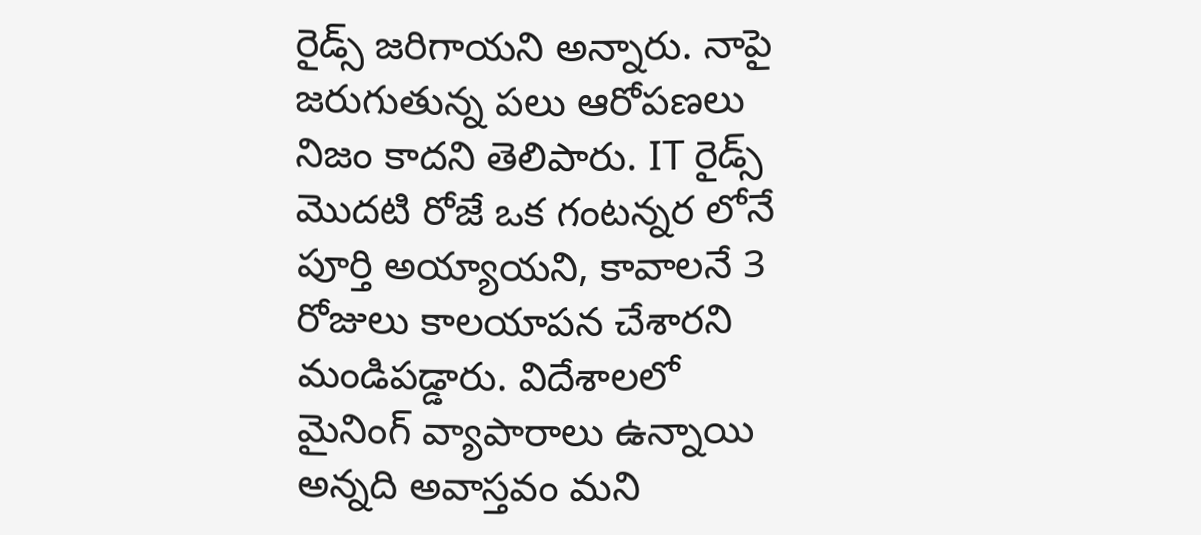రైడ్స్ జరిగాయని అన్నారు. నాపై జరుగుతున్న పలు ఆరోపణలు నిజం కాదని తెలిపారు. IT రైడ్స్ మొదటి రోజే ఒక గంటన్నర లోనే పూర్తి అయ్యాయని, కావాలనే 3 రోజులు కాలయాపన చేశారని మండిపడ్డారు. విదేశాలలో మైనింగ్ వ్యాపారాలు ఉన్నాయి అన్నది అవాస్తవం మని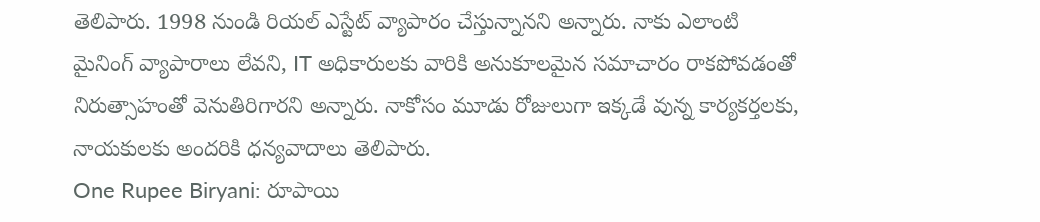తెలిపారు. 1998 నుండి రియల్ ఎస్టేట్ వ్యాపారం చేస్తున్నానని అన్నారు. నాకు ఎలాంటి మైనింగ్ వ్యాపారాలు లేవని, IT అధికారులకు వారికి అనుకూలమైన సమాచారం రాకపోవడంతో నిరుత్సాహంతో వెనుతిరిగారని అన్నారు. నాకోసం మూడు రోజులుగా ఇక్కడే వున్న కార్యకర్తలకు, నాయకులకు అందరికి ధన్యవాదాలు తెలిపారు.
One Rupee Biryani: రూపాయి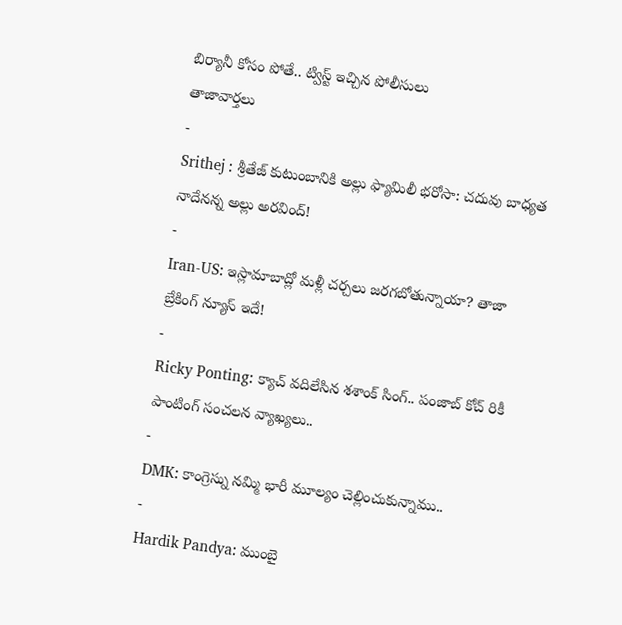బిర్యానీ కోసం పోతే.. ట్విస్ట్ ఇచ్చిన పోలీసులు
తాజావార్తలు
-
Srithej : శ్రీతేజ్ కుటుంబానికి అల్లు ఫ్యామిలీ భరోసా: చదువు బాధ్యత నాదేనన్న అల్లు అరవింద్!
-
Iran-US: ఇస్లామాబాద్లో మళ్లీ చర్చలు జరగబోతున్నాయా? తాజా బ్రేకింగ్ న్యూస్ ఇదే!
-
Ricky Ponting: క్యాచ్ వదిలేసిన శశాంక్ సింగ్.. పంజాబ్ కోచ్ రికీ పాంటింగ్ సంచలన వ్యాఖ్యలు..
-
DMK: కాంగ్రెస్ను నమ్మి భారీ మూల్యం చెల్లించుకున్నాము..
-
Hardik Pandya: ముంబై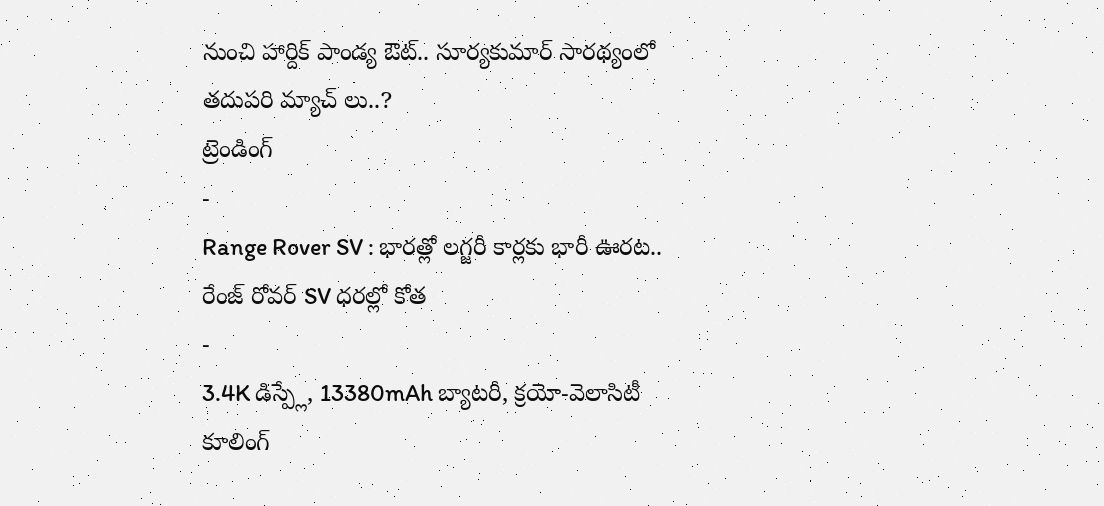నుంచి హార్దిక్ పాండ్య ఔట్.. సూర్యకుమార్ సారథ్యంలో తదుపరి మ్యాచ్ లు..?
ట్రెండింగ్
-
Range Rover SV : భారత్లో లగ్జరీ కార్లకు భారీ ఊరట.. రేంజ్ రోవర్ SV ధరల్లో కోత
-
3.4K డిస్ప్లే, 13380mAh బ్యాటరీ, క్రయో-వెలాసిటీ కూలింగ్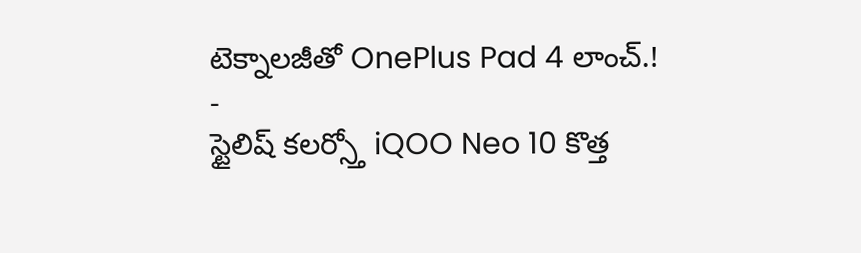టెక్నాలజీతో OnePlus Pad 4 లాంచ్.!
-
స్టైలిష్ కలర్స్తో iQOO Neo 10 కొత్త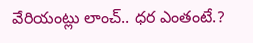వేరియంట్లు లాంచ్.. ధర ఎంతంటే.?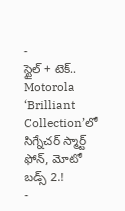-
స్టైల్ + టెక్.. Motorola ‘Brilliant Collection’లో సిగ్నేచర్ స్మార్ట్ ఫోన్, మోటో బడ్స్ 2.!
-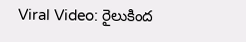Viral Video: రైలుకింద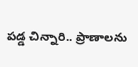పడ్డ చిన్నారి.. ప్రాణాలను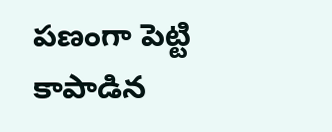పణంగా పెట్టి కాపాడిన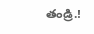తండ్రి.!